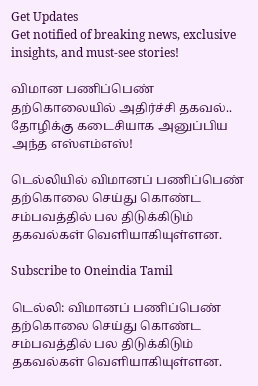Get Updates
Get notified of breaking news, exclusive insights, and must-see stories!

விமான பணிப்பெண் தற்கொலையில் அதிர்ச்சி தகவல்.. தோழிக்கு கடைசியாக அனுப்பிய அந்த எஸ்எம்எஸ்!

டெல்லியில் விமானப் பணிப்பெண் தற்கொலை செய்து கொண்ட சம்பவத்தில் பல திடுக்கிடும் தகவல்கள் வெளியாகியுள்ளன.

Subscribe to Oneindia Tamil

டெல்லி: விமானப் பணிப்பெண் தற்கொலை செய்து கொண்ட சம்பவத்தில் பல திடுக்கிடும் தகவல்கள் வெளியாகியுள்ளன.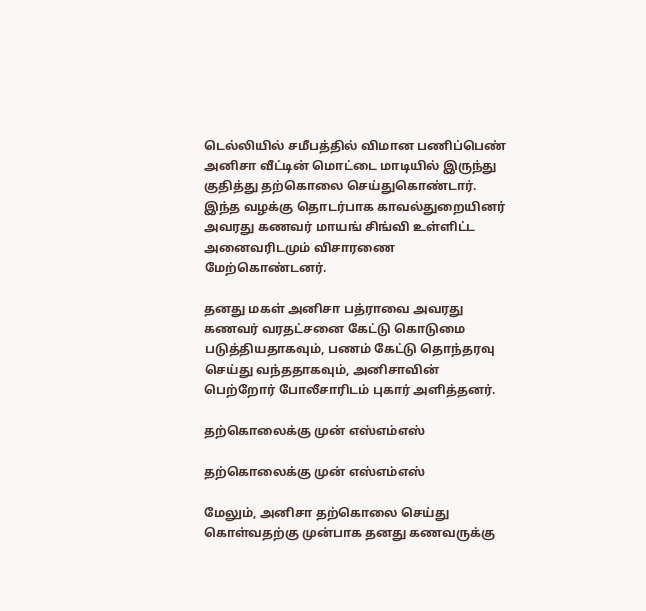டெல்லியில் சமீபத்தில் விமான பணிப்பெண் அனிசா வீட்டின் மொட்டை மாடியில் இருந்து குதித்து தற்கொலை செய்துகொண்டார். இந்த வழக்கு தொடர்பாக காவல்துறையினர் அவரது கணவர் மாயங் சிங்வி உள்ளிட்ட அனைவரிடமும் விசாரணை மேற்கொண்டனர்.

தனது மகள் அனிசா பத்ராவை அவரது கணவர் வரதட்சனை கேட்டு கொடுமை படுத்தியதாகவும், பணம் கேட்டு தொந்தரவு செய்து வந்ததாகவும், அனிசாவின் பெற்றோர் போலீசாரிடம் புகார் அளித்தனர்.

தற்கொலைக்கு முன் எஸ்எம்எஸ்

தற்கொலைக்கு முன் எஸ்எம்எஸ்

மேலும், அனிசா தற்கொலை செய்து கொள்வதற்கு முன்பாக தனது கணவருக்கு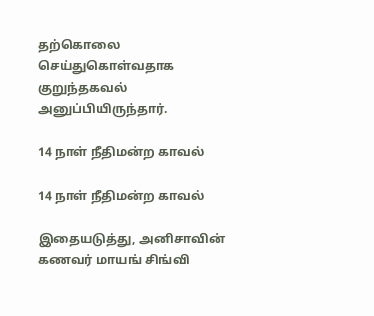தற்கொலை செய்துகொள்வதாக குறுந்தகவல் அனுப்பியிருந்தார்.

14 நாள் நீதிமன்ற காவல்

14 நாள் நீதிமன்ற காவல்

இதையடுத்து, அனிசாவின் கணவர் மாயங் சிங்வி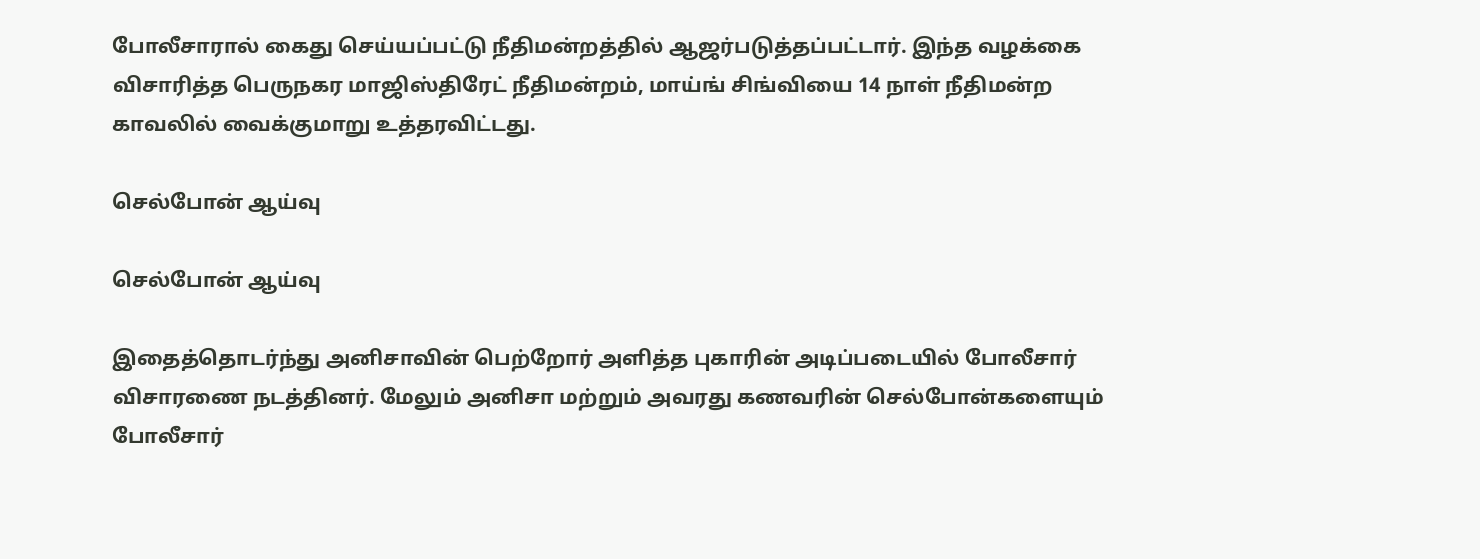போலீசாரால் கைது செய்யப்பட்டு நீதிமன்றத்தில் ஆஜர்படுத்தப்பட்டார். இந்த வழக்கை விசாரித்த பெருநகர மாஜிஸ்திரேட் நீதிமன்றம், மாய்ங் சிங்வியை 14 நாள் நீதிமன்ற காவலில் வைக்குமாறு உத்தரவிட்டது.

செல்போன் ஆய்வு

செல்போன் ஆய்வு

இதைத்தொடர்ந்து அனிசாவின் பெற்றோர் அளித்த புகாரின் அடிப்படையில் போலீசார் விசாரணை நடத்தினர். மேலும் அனிசா மற்றும் அவரது கணவரின் செல்போன்களையும் போலீசார்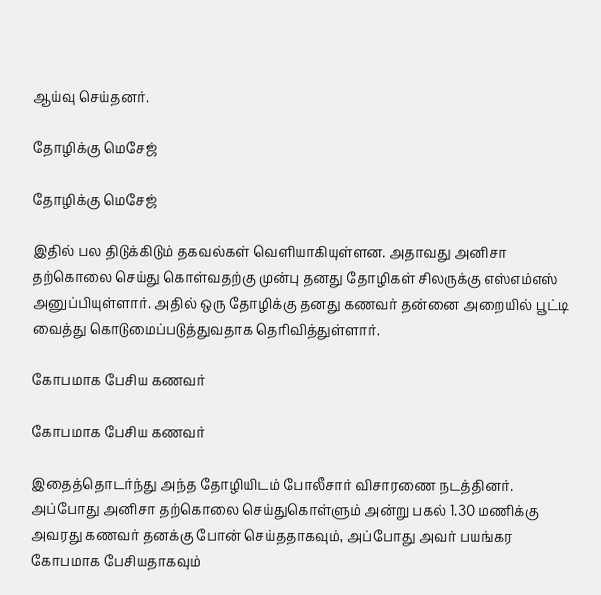ஆய்வு செய்தனர்.

தோழிக்கு மெசேஜ்

தோழிக்கு மெசேஜ்

இதில் பல திடுக்கிடும் தகவல்கள் வெளியாகியுள்ளன. அதாவது அனிசா தற்கொலை செய்து கொள்வதற்கு முன்பு தனது தோழிகள் சிலருக்கு எஸ்எம்எஸ் அனுப்பியுள்ளார். அதில் ஒரு தோழிக்கு தனது கணவர் தன்னை அறையில் பூட்டி வைத்து கொடுமைப்படுத்துவதாக தெரிவித்துள்ளார்.

கோபமாக பேசிய கணவர்

கோபமாக பேசிய கணவர்

இதைத்தொடர்ந்து அந்த தோழியிடம் போலீசார் விசாரணை நடத்தினர். அப்போது அனிசா தற்கொலை செய்துகொள்ளும் அன்று பகல் 1.30 மணிக்கு அவரது கணவர் தனக்கு போன் செய்ததாகவும், அப்போது அவர் பயங்கர கோபமாக பேசியதாகவும்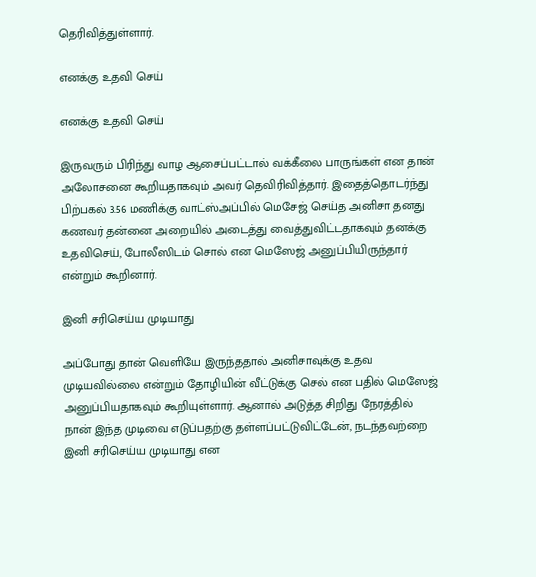தெரிவித்துள்ளார்.

எனக்கு உதவி செய்

எனக்கு உதவி செய்

இருவரும் பிரிந்து வாழ ஆசைப்பட்டால் வக்கீலை பாருங்கள் என தான் அலோசனை கூறியதாகவும் அவர் தெவிரிவித்தார். இதைத்தொடர்ந்து பிற்பகல் 3.56 மணிக்கு வாட்ஸ்அப்பில் மெசேஜ் செய்த அனிசா தனது கணவர் தன்னை அறையில் அடைத்து வைத்துவிட்டதாகவும் தனக்கு உதவிசெய், போலீஸிடம் சொல் என மெஸேஜ் அனுப்பியிருந்தார் என்றும் கூறினார்.

இனி சரிசெய்ய முடியாது

அப்போது தான் வெளியே இருந்ததால் அனிசாவுக்கு உதவ முடியவில்லை என்றும் தோழியின் வீட்டுக்கு செல் என பதில் மெஸேஜ் அனுப்பியதாகவும் கூறியுள்ளார். ஆனால் அடுத்த சிறிது நேரத்தில் நான் இந்த முடிவை எடுப்பதற்கு தள்ளப்பட்டுவிட்டேன், நடந்தவற்றை இனி சரிசெய்ய முடியாது என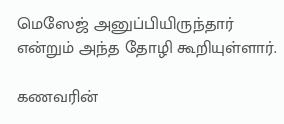மெஸேஜ் அனுப்பியிருந்தார் என்றும் அந்த தோழி கூறியுள்ளார்.

கணவரின்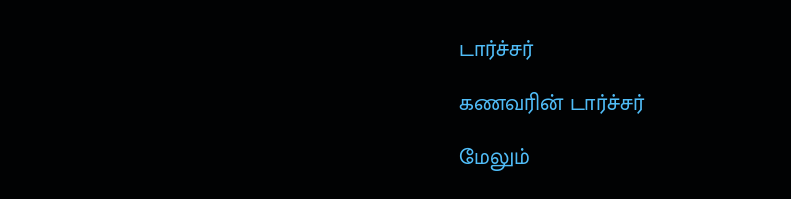டார்ச்சர்

கணவரின் டார்ச்சர்

மேலும்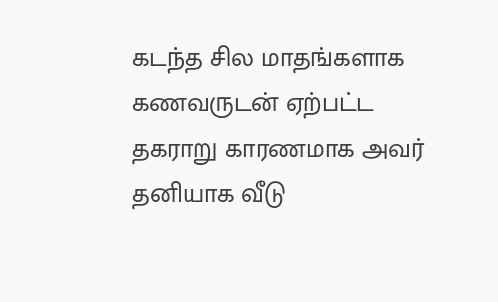கடந்த சில மாதங்களாக கணவருடன் ஏற்பட்ட தகராறு காரணமாக அவர் தனியாக வீடு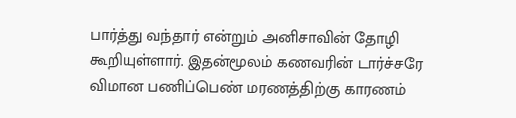பார்த்து வந்தார் என்றும் அனிசாவின் தோழி கூறியுள்ளார். இதன்மூலம் கணவரின் டார்ச்சரே விமான பணிப்பெண் மரணத்திற்கு காரணம்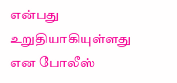என்பது உறுதியாகியுள்ளது என போலீஸ்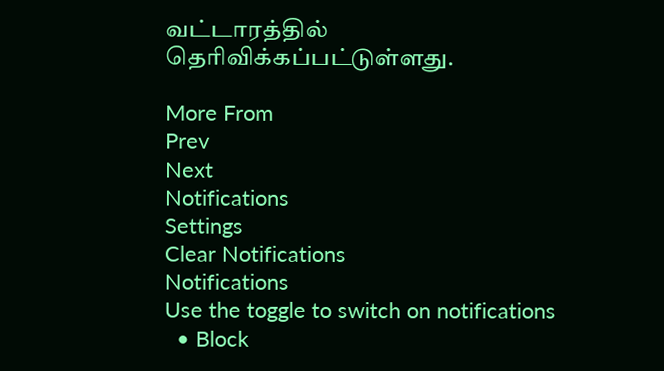வட்டாரத்தில் தெரிவிக்கப்பட்டுள்ளது.

More From
Prev
Next
Notifications
Settings
Clear Notifications
Notifications
Use the toggle to switch on notifications
  • Block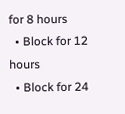for 8 hours
  • Block for 12 hours
  • Block for 24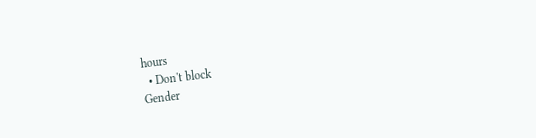hours
  • Don't block
Gender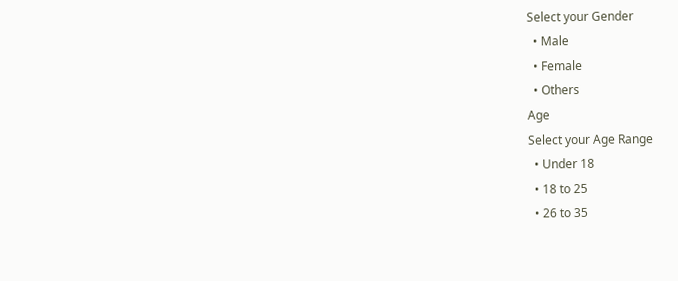Select your Gender
  • Male
  • Female
  • Others
Age
Select your Age Range
  • Under 18
  • 18 to 25
  • 26 to 35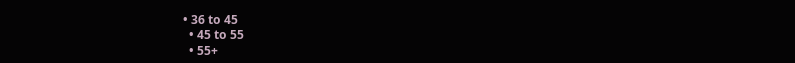• 36 to 45
  • 45 to 55
  • 55+